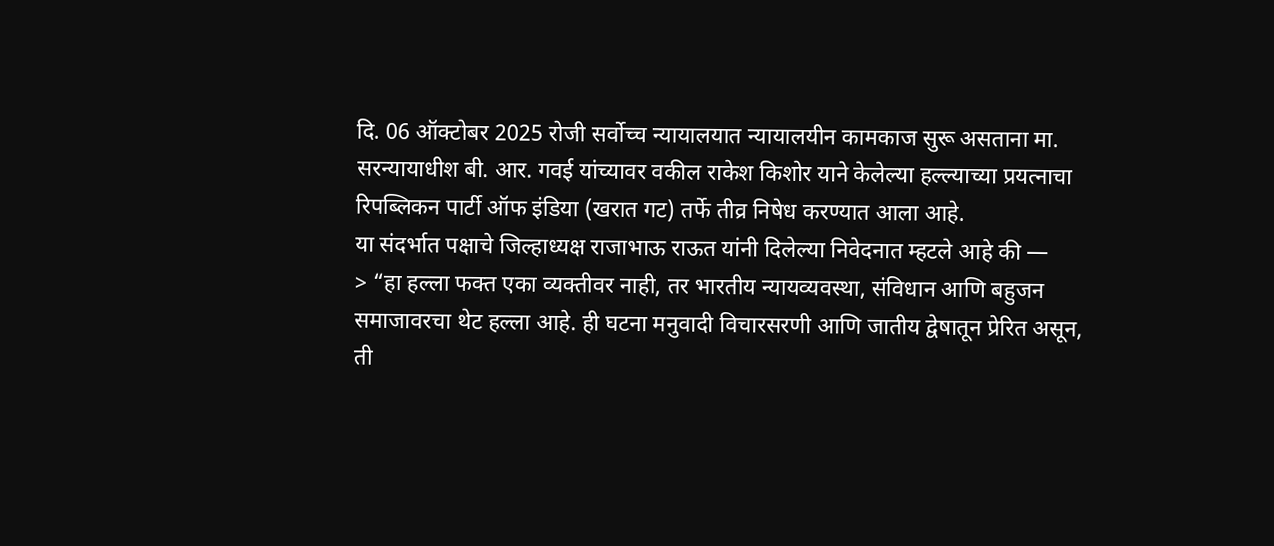दि. 06 ऑक्टोबर 2025 रोजी सर्वोच्च न्यायालयात न्यायालयीन कामकाज सुरू असताना मा. सरन्यायाधीश बी. आर. गवई यांच्यावर वकील राकेश किशोर याने केलेल्या हल्ल्याच्या प्रयत्नाचा रिपब्लिकन पार्टी ऑफ इंडिया (खरात गट) तर्फे तीव्र निषेध करण्यात आला आहे.
या संदर्भात पक्षाचे जिल्हाध्यक्ष राजाभाऊ राऊत यांनी दिलेल्या निवेदनात म्हटले आहे की —
> “हा हल्ला फक्त एका व्यक्तीवर नाही, तर भारतीय न्यायव्यवस्था, संविधान आणि बहुजन समाजावरचा थेट हल्ला आहे. ही घटना मनुवादी विचारसरणी आणि जातीय द्वेषातून प्रेरित असून, ती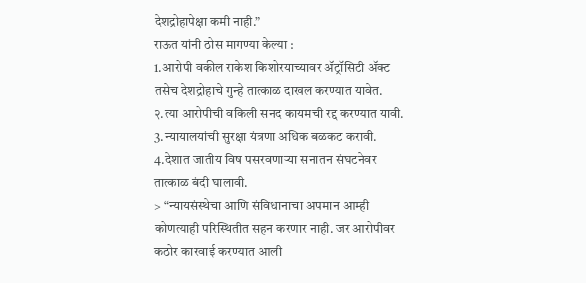देशद्रोहापेक्षा कमी नाही.”
राऊत यांनी ठोस मागण्या केल्या :
1.आरोपी वकील राकेश किशोरयाच्यावर ॲट्रॉसिटी ॲक्ट तसेच देशद्रोहाचे गुन्हे तात्काळ दाखल करण्यात यावेत.
२.त्या आरोपीची वकिली सनद कायमची रद्द करण्यात यावी.
3.न्यायालयांची सुरक्षा यंत्रणा अधिक बळकट करावी.
4.देशात जातीय विष पसरवणाऱ्या सनातन संघटनेवर तात्काळ बंदी घालावी.
> “न्यायसंस्थेचा आणि संविधानाचा अपमान आम्ही कोणत्याही परिस्थितीत सहन करणार नाही. जर आरोपीवर कठोर कारवाई करण्यात आली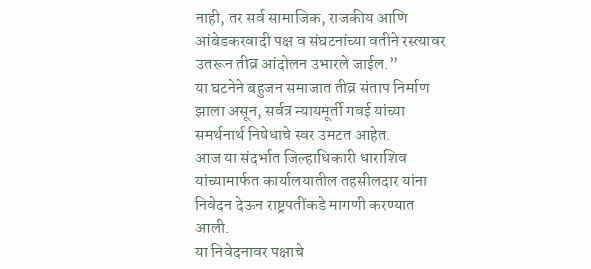नाही, तर सर्व सामाजिक, राजकीय आणि आंबेडकरवादी पक्ष व संघटनांच्या वतीने रस्त्यावर उतरून तीव्र आंदोलन उभारले जाईल.”
या घटनेने बहुजन समाजात तीव्र संताप निर्माण झाला असून, सर्वत्र न्यायमूर्ती गवई यांच्या समर्थनार्थ निषेधाचे स्वर उमटत आहेत.
आज या संदर्भात जिल्हाधिकारी धाराशिव यांच्यामार्फत कार्यालयातील तहसीलदार यांना निवेदन देऊन राष्ट्रपतींकडे मागणी करण्यात आली.
या निवेदनावर पक्षाचे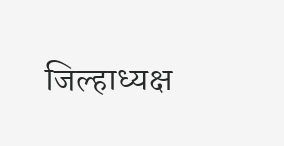जिल्हाध्यक्ष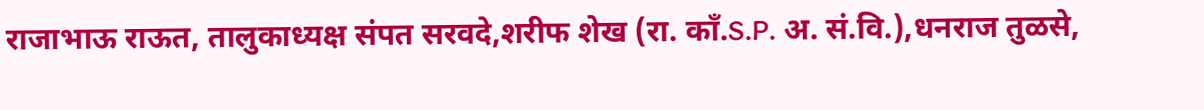राजाभाऊ राऊत, तालुकाध्यक्ष संपत सरवदे,शरीफ शेख (रा. काँ.S.P. अ. सं.वि.),धनराज तुळसे,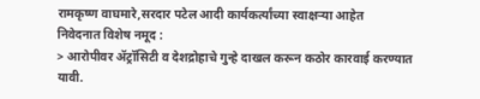रामकृष्ण वाघमारे,सरदार पटेल आदी कार्यकर्त्यांच्या स्वाक्षऱ्या आहेत
निवेदनात विशेष नमूद :
> आरोपीवर ॲट्रॉसिटी व देशद्रोहाचे गुन्हे दाखल करून कठोर कारवाई करण्यात यावी.